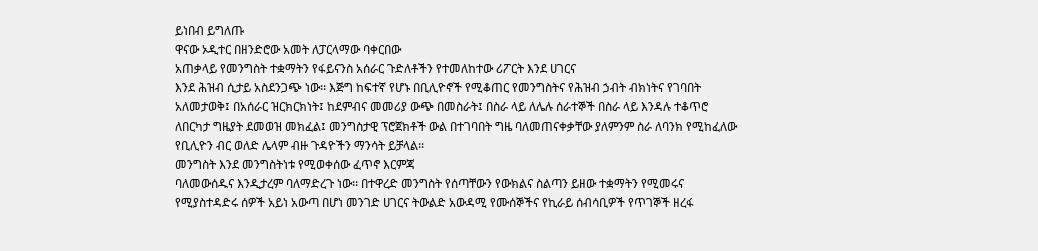ይነበብ ይግለጡ
ዋናው ኦዲተር በዘንድሮው አመት ለፓርላማው ባቀርበው
አጠቃላይ የመንግስት ተቋማትን የፋይናንስ አሰራር ጉድለቶችን የተመለከተው ሪፖርት እንደ ሀገርና
እንደ ሕዝብ ሲታይ አስደንጋጭ ነው፡፡ እጅግ ከፍተኛ የሆኑ በቢሊዮኖች የሚቆጠር የመንግስትና የሕዝብ ኃብት ብክነትና የገባበት
አለመታወቅ፤ በአሰራር ዝርክርክነት፤ ከደምብና መመሪያ ውጭ በመስራት፤ በስራ ላይ ለሌሉ ሰራተኞች በስራ ላይ እንዳሉ ተቆጥሮ
ለበርካታ ግዜያት ደመወዝ መክፈል፤ መንግስታዊ ፕሮጀክቶች ውል በተገባበት ግዜ ባለመጠናቀቃቸው ያለምንም ስራ ለባንክ የሚከፈለው
የቢሊዮን ብር ወለድ ሌላም ብዙ ጉዳዮችን ማንሳት ይቻላል፡፡
መንግስት እንደ መንግስትነቱ የሚወቀሰው ፈጥኖ እርምጃ
ባለመውሰዱና እንዲታረም ባለማድረጉ ነው፡፡ በተዋረድ መንግስት የሰጣቸውን የውክልና ስልጣን ይዘው ተቋማትን የሚመሩና
የሚያስተዳድሩ ሰዎች አይነ አውጣ በሆነ መንገድ ሀገርና ትውልድ አውዳሚ የሙሰኞችና የኪራይ ሰብሳቢዎች የጥገኞች ዘረፋ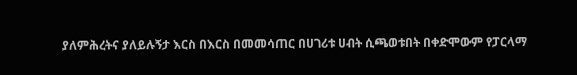ያለምሕረትና ያለይሉኝታ እርስ በእርስ በመመሳጠር በሀገሪቱ ሀብት ሲጫወቱበት በቀድሞውም የፓርላማ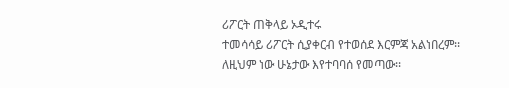ሪፖርት ጠቅላይ ኦዲተሩ
ተመሳሳይ ሪፖርት ሲያቀርብ የተወሰደ እርምጃ አልነበረም፡፡ ለዚህም ነው ሁኔታው እየተባባሰ የመጣው፡፡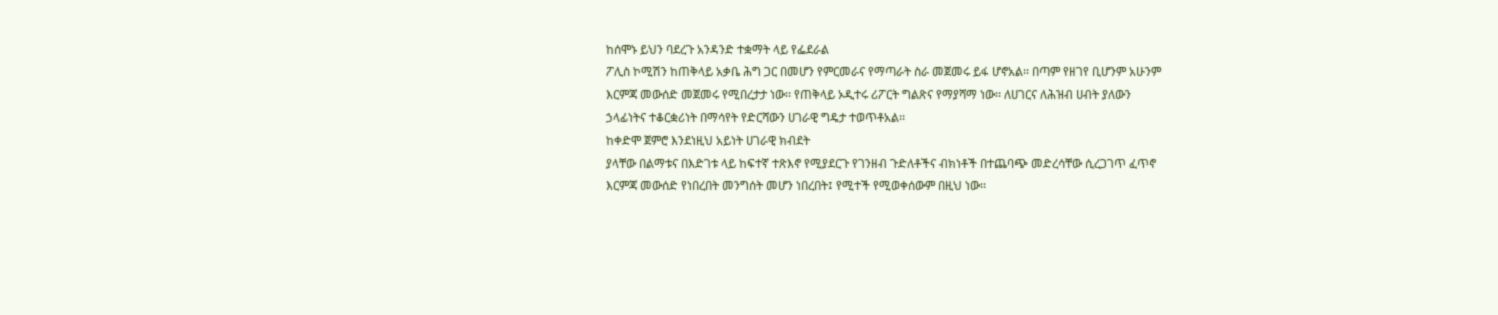ከሰሞኑ ይህን ባደረጉ አንዳንድ ተቋማት ላይ የፌደራል
ፖሊስ ኮሚሽን ከጠቅላይ አቃቤ ሕግ ጋር በመሆን የምርመራና የማጣራት ስራ መጀመሩ ይፋ ሆኖአል፡፡ በጣም የዘገየ ቢሆንም አሁንም
እርምጃ መውሰድ መጀመሩ የሚበረታታ ነው፡፡ የጠቅላይ ኦዲተሩ ሪፖርት ግልጽና የማያሻማ ነው፡፡ ለሀገርና ለሕዝብ ሀብት ያለውን
ኃላፊነትና ተቆርቋሪነት በማሳየት የድርሻውን ሀገራዊ ግዴታ ተወጥቶአል፡፡
ከቀድሞ ጀምሮ እንደነዚህ አይነት ሀገራዊ ክብደት
ያላቸው በልማቱና በእድገቱ ላይ ከፍተኛ ተጽእኖ የሚያደርጉ የገንዘብ ጉድለቶችና ብክነቶች በተጨባጭ መድረሳቸው ሲረጋገጥ ፈጥኖ
እርምጃ መውሰድ የነበረበት መንግሰት መሆን ነበረበት፤ የሚተች የሚወቀሰውም በዚህ ነው፡፡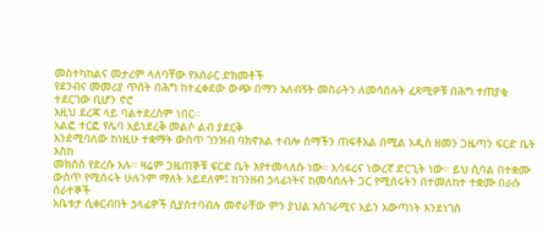መስተካከልና መታረም ላለባቸው የአሰራር ድክመቶች
የደንብና መመሪያ ጥሰት በሕግ ከተፈቀደው ውጭ በማን አለብኝት መስራትን ለመሳሰሉት ፈጻሚዎቹ በሕግ ተጠያቂ ተደርገው ቢሆን ኖሮ
እዚህ ደረጃ ላይ ባልተደረስም ነበር፡፡
አልፎ ተርፎ የሌባ አይነደረቅ መልሶ ልብ ያደርቅ
እንደሚባለው ከነዚሁ ተቋማት ውስጥ ገንዝብ ባክኖአል ተብሎ ስማችን ጠፍቶአል በሚል አዲስ ዘመን ጋዜጣን ፍርድ ቤት እስከ
መክሰስ የደረሱ አሉ፡፡ ዛሬም ጋዜጠኞቹ ፍርድ ቤት እየተመላለሱ ነው፡፡ አሳፋሪና ነውረኛ ድርጊት ነው፡፡ ይህ ሲባል በተቋሙ
ውስጥ የሚሰሩት ሁሉንም ማለት አይደለም፤ ከገንዘብ ኃላፊነትና ከመሳሰሉት ጋር የሚሰሩትን በተመለከተ ተቋሙ በራሱ ሰራተኞች
አቤቱታ ሲቀርብበት ኃላፊዎች ሲያስተባብሉ መኖራቸው ምን ያህል አስገራሚና አይን አውጣነት እንደነገሰ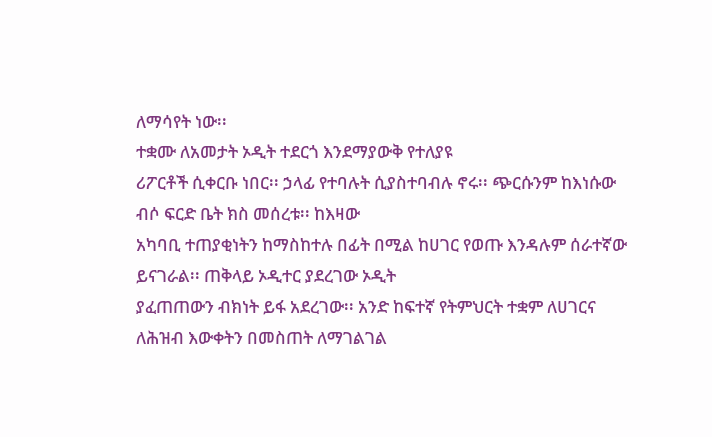ለማሳየት ነው፡፡
ተቋሙ ለአመታት ኦዲት ተደርጎ እንደማያውቅ የተለያዩ
ሪፖርቶች ሲቀርቡ ነበር፡፡ ኃላፊ የተባሉት ሲያስተባብሉ ኖሩ፡፡ ጭርሱንም ከእነሱው ብሶ ፍርድ ቤት ክስ መሰረቱ፡፡ ከእዛው
አካባቢ ተጠያቂነትን ከማስከተሉ በፊት በሚል ከሀገር የወጡ እንዳሉም ሰራተኛው ይናገራል፡፡ ጠቅላይ ኦዲተር ያደረገው ኦዲት
ያፈጠጠውን ብክነት ይፋ አደረገው፡፡ አንድ ከፍተኛ የትምህርት ተቋም ለሀገርና ለሕዝብ እውቀትን በመስጠት ለማገልገል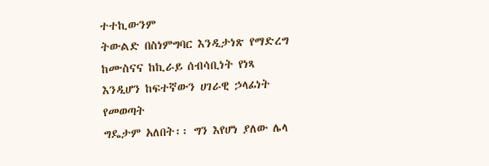ተተኪውንም
ትውልድ በስነምግባር እንዲታነጽ የማድረግ ከሙስናና ከኪራይ ሰብሳቢነት የነጻ እንዲሆን ከፍተኛውን ሀገራዊ ኃላፊነት የመወጣት
ግዴታም አለበት፡፡ ግን እየሆነ ያለው ሌላ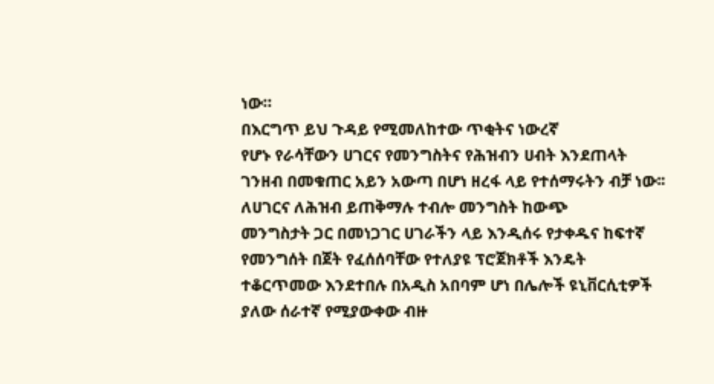ነው።
በእርግጥ ይህ ጉዳይ የሚመለከተው ጥቂትና ነውረኛ
የሆኑ የራሳቸውን ሀገርና የመንግስትና የሕዝብን ሀብት እንደጠላት
ገንዘብ በመቁጠር አይን አውጣ በሆነ ዘረፋ ላይ የተሰማሩትን ብቻ ነው፡፡
ለሀገርና ለሕዝብ ይጠቅማሉ ተብሎ መንግስት ከውጭ
መንግስታት ጋር በመነጋገር ሀገራችን ላይ እንዲሰሩ የታቀዱና ከፍተኛ የመንግሰት በጀት የፈሰሰባቸው የተለያዩ ፕሮጀክቶች እንዴት
ተቆርጥመው እንደተበሉ በአዲስ አበባም ሆነ በሌሎች ዩኒቨርሲቲዎች ያለው ሰራተኛ የሚያውቀው ብዙ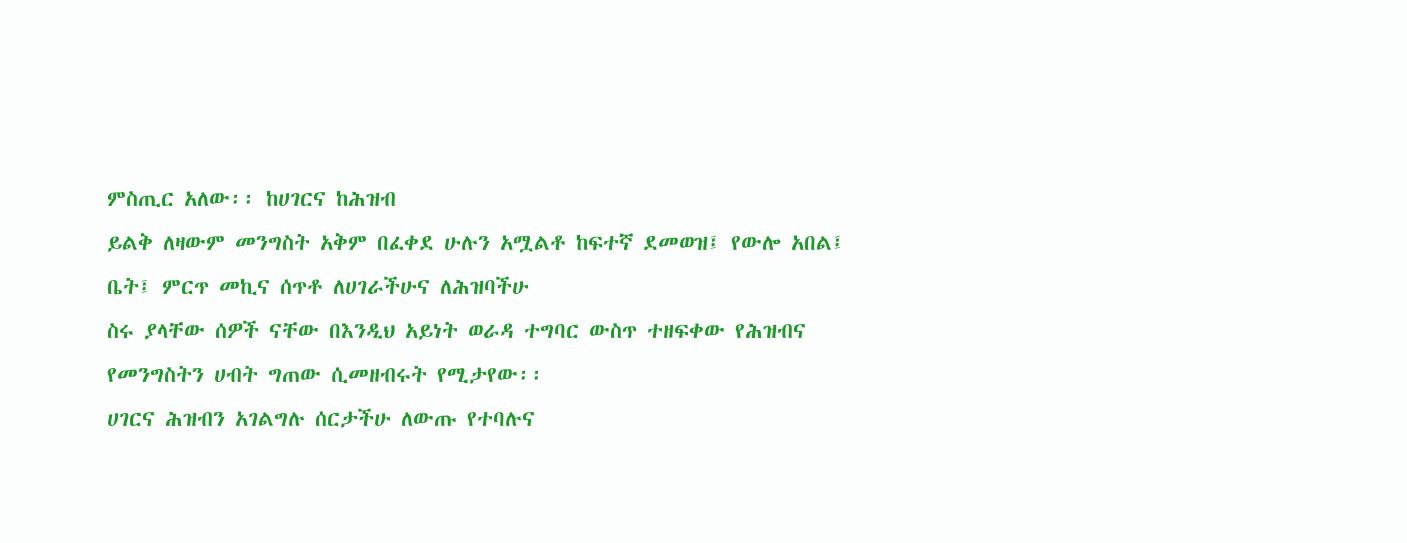ምስጢር አለው፡፡ ከሀገርና ከሕዝብ
ይልቅ ለዛውም መንግስት አቅም በፈቀደ ሁሉን አሟልቶ ከፍተኛ ደመወዝ፤ የውሎ አበል፤ ቤት፤ ምርጥ መኪና ሰጥቶ ለሀገራችሁና ለሕዝባችሁ
ስሩ ያላቸው ሰዎች ናቸው በእንዲህ አይነት ወራዳ ተግባር ውስጥ ተዘፍቀው የሕዝብና የመንግስትን ሀብት ግጠው ሲመዘብሩት የሚታየው፡፡
ሀገርና ሕዝብን አገልግሉ ሰርታችሁ ለውጡ የተባሉና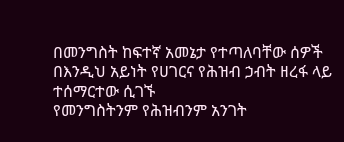በመንግስት ከፍተኛ አመኔታ የተጣለባቸው ሰዎች በእንዲህ አይነት የሀገርና የሕዝብ ኃብት ዘረፋ ላይ ተሰማርተው ሲገኙ
የመንግስትንም የሕዝብንም አንገት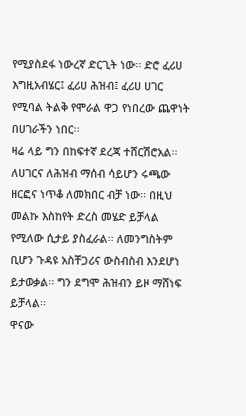የሚያስደፋ ነውረኛ ድርጊት ነው፡፡ ድሮ ፈሪሀ እግዚአብሄር፤ ፈሪሀ ሕዝብ፤ ፈሪሀ ሀገር
የሚባል ትልቅ የሞራል ዋጋ የነበረው ጨዋነት በሀገራችን ነበር፡፡
ዛሬ ላይ ግን በከፍተኛ ደረጃ ተሸርሽሮአል፡፡ ለሀገርና ለሕዝብ ማሰብ ሳይሆን ሩጫው ዘርፎና ነጥቆ ለመክበር ብቻ ነው፡፡ በዚህ
መልኩ እስከየት ድረስ መሄድ ይቻላል የሚለው ሲታይ ያስፈራል፡፡ ለመንግስትም ቢሆን ጉዳዩ አስቸጋሪና ውስብስብ እንደሆነ
ይታወቃል፡፡ ግን ደግሞ ሕዝብን ይዞ ማሸነፍ ይቻላል፡፡
ዋናው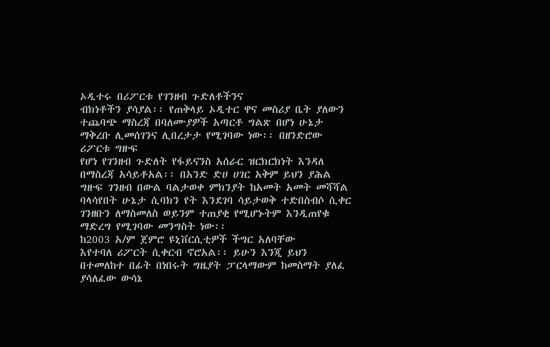ኦዲተሩ በሪፖርቱ የገንዘብ ጉድለቶችንና
ብክነቶችን ያሳያል፡፡ የጠቅላይ ኦዲተር ዋና መስሪያ ቤት ያለውን
ተጨባጭ ማስረጃ በባለሙያዎች አጣርቶ ግልጽ በሆነ ሁኔታ ማቅረቡ ሊመሰገንና ሊበረታታ የሚገባው ነው፡፡ በዘንድሮው ሪፖርቱ ግዙፍ
የሆነ የገንዘብ ጉድለት የፋይናንስ አሰራር ዝርክርክነት እንዳለ
በማስረጃ አሳይቶአል፡፡ በአንድ ድሀ ሀገር አቅም ይህን ያሕል ግዙፍ ገንዘብ በውል ባልታወቀ ምክንያት ከአመት አመት መሻሻል
ባላሳየበት ሁኔታ ሲባክን የት እንደገባ ሳይታወቅ ተድበስብሶ ሲቀር ገንዘቡን ለማስመለስ ወይንም ተጠያቂ የሚሆኑትም እንዲጠየቁ ማድረግ የሚገባው መንግስት ነው፡፡
ከ2003 አ/ም ጀምሮ ዩኒቨርሲቲዎች ችግር አለባቸው
እየተባለ ሪፖርት ሲቀርብ ኖሮአል፡፡ ይሁን እንጂ ይህን
በተመለከተ በፊት በነበሩት ግዜያት ፓርላማውም ከመስማት ያለፈ ያሳለፈው ውሳኔ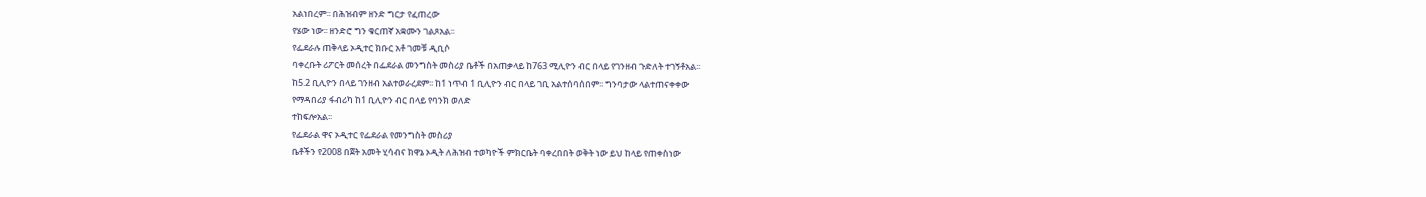አልነበረም፡፡ በሕዝብም ዘንድ ግርታ የፈጠረው
የሄው ነው፡፡ ዘንድሮ ግን ቁርጠኛ አቋሙን ገልጾአል፡፡
የፌደራሉ ጠቅላይ ኦዲተር ክቡር አቶ ገመቹ ዲቢሶ
ባቀረቡት ሪፖርት መሰረት በፌደራል መንግስት መስሪያ ቤቶች በአጠቃላይ ከ763 ሚሊዮን ብር በላይ የገንዘብ ጉድለት ተገኝቶአል፡፡
ከ5.2 ቢሊዮን በላይ ገንዘብ አልተወራረደም፡፡ ከ1 ነጥብ 1 ቢሊዮን ብር በላይ ገቢ አልተሰባሰበም፡፡ ግንባታው ላልተጠናቀቀው
የማዳበሪያ ፋብሪካ ከ1 ቢሊዮን ብር በላይ የባንክ ወለድ
ተከፍሎአል፡፡
የፌደራል ዋና ኦዲተር የፌደራል የመንግስት መስሪያ
ቤቶችን የ2008 በጀት አመት ሂሳብና ክዋኔ ኦዲት ለሕዝብ ተወካዮች ምክርቤት ባቀረበበት ወቅት ነው ይህ ከላይ የጠቀስነው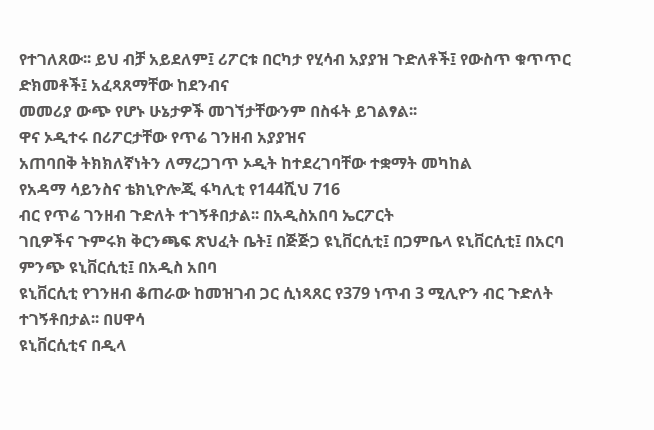የተገለጸው፡፡ ይህ ብቻ አይደለም፤ ሪፖርቱ በርካታ የሂሳብ አያያዝ ጉድለቶች፤ የውስጥ ቁጥጥር ድክመቶች፤ አፈጻጸማቸው ከደንብና
መመሪያ ውጭ የሆኑ ሁኔታዎች መገኘታቸውንም በስፋት ይገልፃል፡፡
ዋና ኦዲተሩ በሪፖርታቸው የጥሬ ገንዘብ አያያዝና
አጠባበቅ ትክክለኛነትን ለማረጋገጥ ኦዲት ከተደረገባቸው ተቋማት መካከል
የአዳማ ሳይንስና ቴክኒዮሎጂ ፋካሊቲ የ144ሺህ 716
ብር የጥሬ ገንዘብ ጉድለት ተገኝቶበታል፡፡ በአዲስአበባ ኤርፖርት
ገቢዎችና ጉምሩክ ቅርንጫፍ ጽህፈት ቤት፤ በጅጅጋ ዩኒቨርሲቲ፤ በጋምቤላ ዩኒቨርሲቲ፤ በአርባ ምንጭ ዩኒቨርሲቲ፤ በአዲስ አበባ
ዩኒቨርሲቲ የገንዘብ ቆጠራው ከመዝገብ ጋር ሲነጻጸር የ379 ነጥብ 3 ሚሊዮን ብር ጉድለት ተገኝቶበታል፡፡ በሀዋሳ
ዩኒቨርሲቲና በዲላ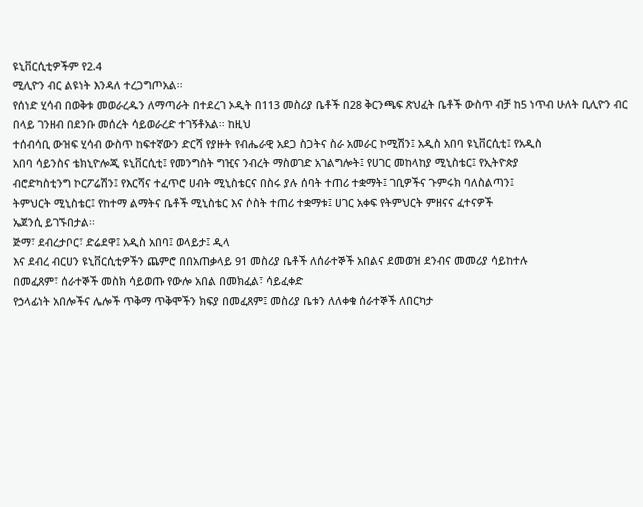ዩኒቨርሲቲዎችም የ2.4
ሚሊዮን ብር ልዩነት እንዳለ ተረጋግጦአል፡፡
የሰነድ ሂሳብ በወቅቱ መወራረዱን ለማጣራት በተደረገ ኦዲት በ113 መስሪያ ቤቶች በ28 ቅርንጫፍ ጽህፈት ቤቶች ውስጥ ብቻ ከ5 ነጥብ ሁለት ቢሊዮን ብር በላይ ገንዘብ በደንቡ መሰረት ሳይወራረድ ተገኝቶአል፡፡ ከዚህ
ተሰብሳቢ ውዝፍ ሂሳብ ውስጥ ከፍተኛውን ድርሻ የያዙት የብሔራዊ አደጋ ስጋትና ስራ አመራር ኮሚሽን፤ አዲስ አበባ ዩኒቨርሲቲ፤ የአዲስ
አበባ ሳይንስና ቴክኒዮሎጂ ዩኒቨርሲቲ፤ የመንግስት ግዢና ንብረት ማስወገድ አገልግሎት፤ የሀገር መከላከያ ሚኒስቴር፤ የኢትዮጵያ
ብሮድካስቲንግ ኮርፖሬሽን፤ የእርሻና ተፈጥሮ ሀብት ሚኒስቴርና በስሩ ያሉ ሰባት ተጠሪ ተቋማት፤ ገቢዎችና ጉምሩክ ባለስልጣን፤
ትምህርት ሚኒስቴር፤ የከተማ ልማትና ቤቶች ሚኒስቴር እና ሶስት ተጠሪ ተቋማቱ፤ ሀገር አቀፍ የትምህርት ምዘናና ፈተናዎች
ኤጀንሲ ይገኙበታል፡፡
ጅማ፣ ደብረታቦር፣ ድሬደዋ፤ አዲስ አበባ፤ ወላይታ፤ ዲላ
እና ደብረ ብርሀን ዩኒቨርሲቲዎችን ጨምሮ በበአጠቃላይ 91 መስሪያ ቤቶች ለሰራተኞች አበልና ደመወዝ ደንብና መመሪያ ሳይከተሉ
በመፈጸም፣ ሰራተኞች መስክ ሳይወጡ የውሎ አበል በመክፈል፣ ሳይፈቀድ
የኃላፊነት አበሎችና ሌሎች ጥቅማ ጥቅሞችን ክፍያ በመፈጸም፤ መስሪያ ቤቱን ለለቀቁ ሰራተኞች ለበርካታ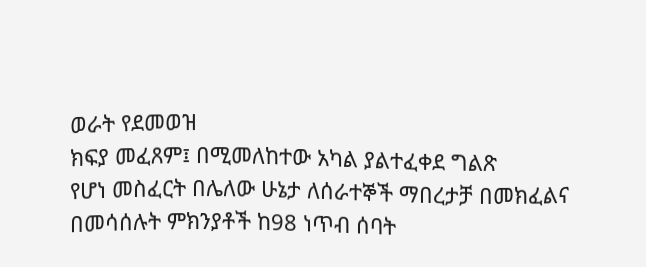ወራት የደመወዝ
ክፍያ መፈጸም፤ በሚመለከተው አካል ያልተፈቀደ ግልጽ
የሆነ መስፈርት በሌለው ሁኔታ ለሰራተኞች ማበረታቻ በመክፈልና በመሳሰሉት ምክንያቶች ከ98 ነጥብ ሰባት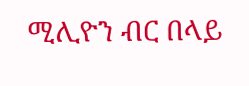ሚሊዮን ብር በላይ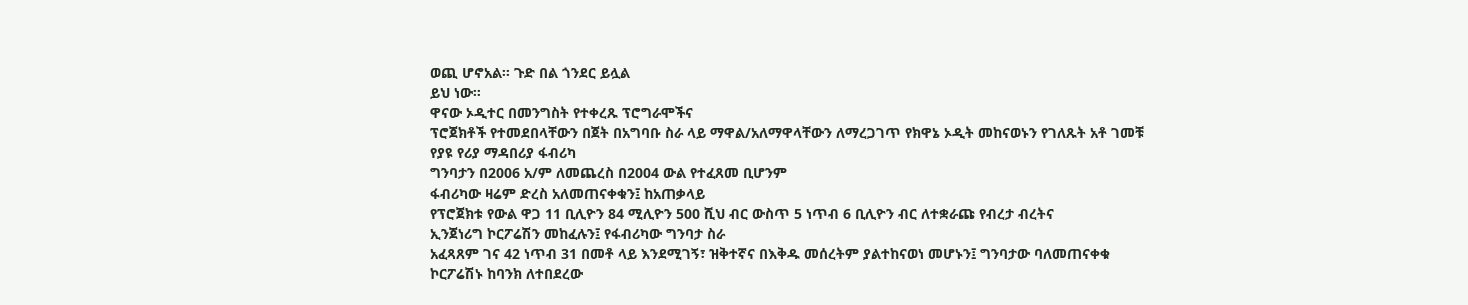ወጪ ሆኖአል፡፡ ጉድ በል ጎንደር ይሏል
ይህ ነው።
ዋናው ኦዲተር በመንግስት የተቀረጹ ፕሮግራሞችና
ፕሮጀክቶች የተመደበላቸውን በጀት በአግባቡ ስራ ላይ ማዋል/አለማዋላቸውን ለማረጋገጥ የክዋኔ ኦዲት መከናወኑን የገለጹት አቶ ገመቹ የያዩ የሪያ ማዳበሪያ ፋብሪካ
ግንባታን በ2006 አ/ም ለመጨረስ በ2004 ውል የተፈጸመ ቢሆንም
ፋብሪካው ዛሬም ድረስ አለመጠናቀቁን፤ ከአጠቃላይ
የፕሮጀክቱ የውል ዋጋ 11 ቢሊዮን 84 ሚሊዮን 500 ሺህ ብር ውስጥ 5 ነጥብ 6 ቢሊዮን ብር ለተቋራጩ የብረታ ብረትና
ኢንጀነሪግ ኮርፖሬሽን መከፈሉን፤ የፋብሪካው ግንባታ ስራ
አፈጻጸም ገና 42 ነጥብ 31 በመቶ ላይ እንደሚገኝ፣ ዝቅተኛና በእቅዱ መሰረትም ያልተከናወነ መሆኑን፤ ግንባታው ባለመጠናቀቁ
ኮርፖሬሽኑ ከባንክ ለተበደረው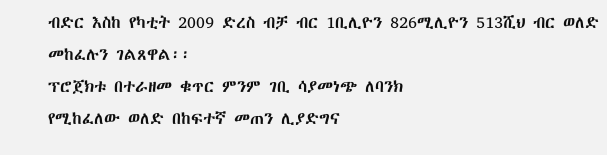ብድር እስከ የካቲት 2009 ድረስ ብቻ ብር 1ቢሊዮን 826ሚሊዮን 513ሺህ ብር ወለድ መከፈሉን ገልጸዋል፡፡
ፕሮጀክቱ በተራዘመ ቁጥር ምንም ገቢ ሳያመነጭ ለባንክ
የሚከፈለው ወለድ በከፍተኛ መጠን ሊያድግና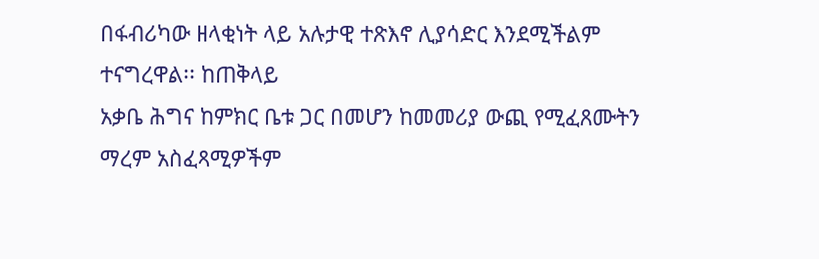በፋብሪካው ዘላቂነት ላይ አሉታዊ ተጽእኖ ሊያሳድር እንደሚችልም ተናግረዋል፡፡ ከጠቅላይ
አቃቤ ሕግና ከምክር ቤቱ ጋር በመሆን ከመመሪያ ውጪ የሚፈጸሙትን ማረም አስፈጻሚዎችም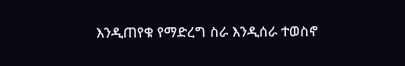እንዲጠየቁ የማድረግ ስራ እንዲሰራ ተወስኖ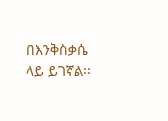በእንቅስቃሴ ላይ ይገኛል፡፡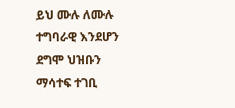ይህ ሙሉ ለሙሉ ተግባራዊ እንደሆን ደግሞ ህዝቡን ማሳተፍ ተገቢ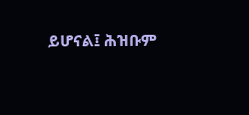ይሆናል፤ ሕዝቡም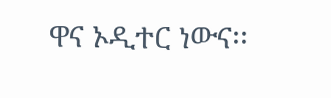ዋና ኦዲተር ነውና፡፡